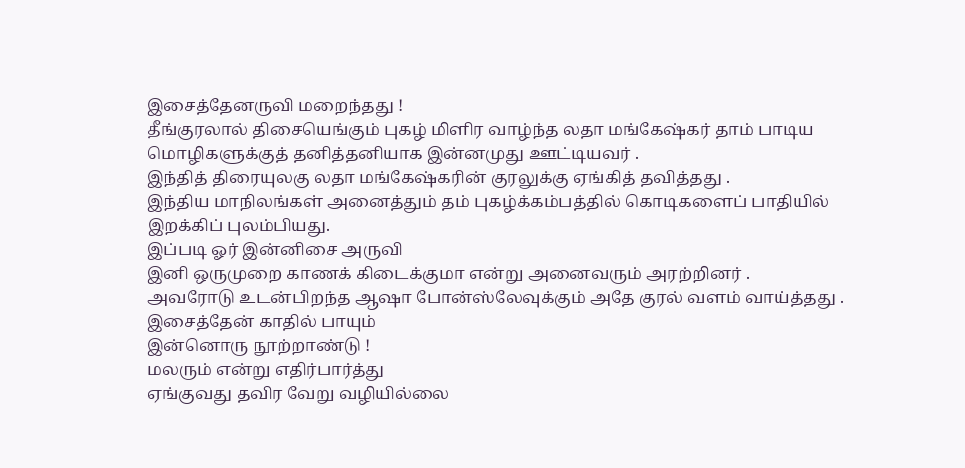இசைத்தேனருவி மறைந்தது !
தீங்குரலால் திசையெங்கும் புகழ் மிளிர வாழ்ந்த லதா மங்கேஷ்கர் தாம் பாடிய மொழிகளுக்குத் தனித்தனியாக இன்னமுது ஊட்டியவர் .
இந்தித் திரையுலகு லதா மங்கேஷ்கரின் குரலுக்கு ஏங்கித் தவித்தது .
இந்திய மாநிலங்கள் அனைத்தும் தம் புகழ்க்கம்பத்தில் கொடிகளைப் பாதியில் இறக்கிப் புலம்பியது.
இப்படி ஓர் இன்னிசை அருவி
இனி ஒருமுறை காணக் கிடைக்குமா என்று அனைவரும் அரற்றினர் .
அவரோடு உடன்பிறந்த ஆஷா போன்ஸ்லேவுக்கும் அதே குரல் வளம் வாய்த்தது .
இசைத்தேன் காதில் பாயும்
இன்னொரு நூற்றாண்டு !
மலரும் என்று எதிர்பார்த்து
ஏங்குவது தவிர வேறு வழியில்லை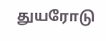துயரோடு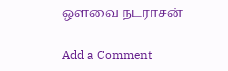ஒளவை நடராசன்

Add a Comment